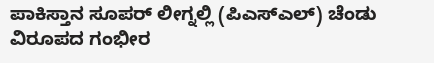ಪಾಕಿಸ್ತಾನ ಸೂಪರ್ ಲೀಗ್ನಲ್ಲಿ (ಪಿಎಸ್ಎಲ್) ಚೆಂಡು ವಿರೂಪದ ಗಂಭೀರ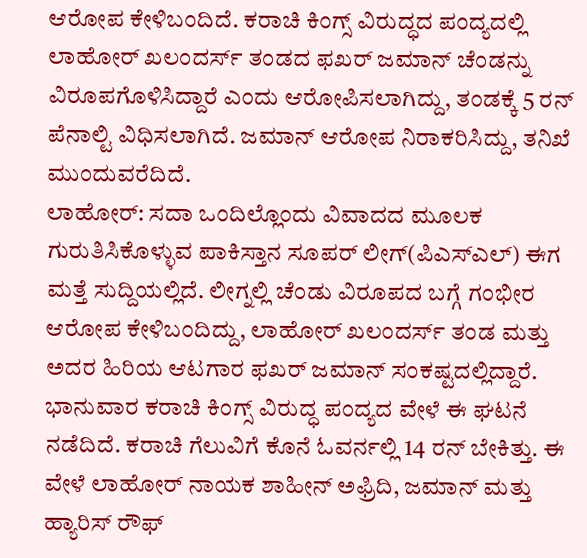ಆರೋಪ ಕೇಳಿಬಂದಿದೆ. ಕರಾಚಿ ಕಿಂಗ್ಸ್ ವಿರುದ್ಧದ ಪಂದ್ಯದಲ್ಲಿ ಲಾಹೋರ್ ಖಲಂದರ್ಸ್ ತಂಡದ ಫಖರ್ ಜಮಾನ್ ಚೆಂಡನ್ನು ವಿರೂಪಗೊಳಿಸಿದ್ದಾರೆ ಎಂದು ಆರೋಪಿಸಲಾಗಿದ್ದು, ತಂಡಕ್ಕೆ 5 ರನ್ ಪೆನಾಲ್ಟಿ ವಿಧಿಸಲಾಗಿದೆ. ಜಮಾನ್ ಆರೋಪ ನಿರಾಕರಿಸಿದ್ದು, ತನಿಖೆ ಮುಂದುವರೆದಿದೆ.
ಲಾಹೋರ್: ಸದಾ ಒಂದಿಲ್ಲೊಂದು ವಿವಾದದ ಮೂಲಕ ಗುರುತಿಸಿಕೊಳ್ಳುವ ಪಾಕಿಸ್ತಾನ ಸೂಪರ್ ಲೀಗ್(ಪಿಎಸ್ಎಲ್) ಈಗ ಮತ್ತೆ ಸುದ್ದಿಯಲ್ಲಿದೆ. ಲೀಗ್ನಲ್ಲಿ ಚೆಂಡು ವಿರೂಪದ ಬಗ್ಗೆ ಗಂಭೀರ ಆರೋಪ ಕೇಳಿಬಂದಿದ್ದು, ಲಾಹೋರ್ ಖಲಂದರ್ಸ್ ತಂಡ ಮತ್ತು ಅದರ ಹಿರಿಯ ಆಟಗಾರ ಫಖರ್ ಜಮಾನ್ ಸಂಕಷ್ಟದಲ್ಲಿದ್ದಾರೆ.
ಭಾನುವಾರ ಕರಾಚಿ ಕಿಂಗ್ಸ್ ವಿರುದ್ಧ ಪಂದ್ಯದ ವೇಳೆ ಈ ಘಟನೆ ನಡೆದಿದೆ. ಕರಾಚಿ ಗೆಲುವಿಗೆ ಕೊನೆ ಓವರ್ನಲ್ಲಿ 14 ರನ್ ಬೇಕಿತ್ತು. ಈ ವೇಳೆ ಲಾಹೋರ್ ನಾಯಕ ಶಾಹೀನ್ ಅಫ್ರಿದಿ, ಜಮಾನ್ ಮತ್ತು ಹ್ಯಾರಿಸ್ ರೌಫ್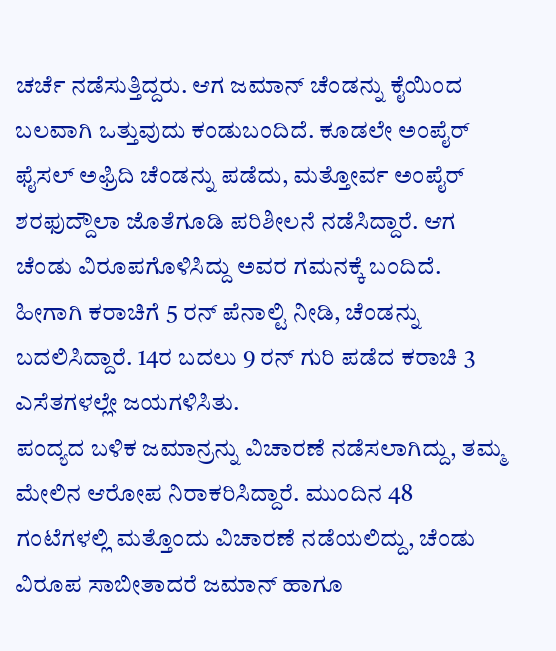ಚರ್ಚೆ ನಡೆಸುತ್ತಿದ್ದರು. ಆಗ ಜಮಾನ್ ಚೆಂಡನ್ನು ಕೈಯಿಂದ ಬಲವಾಗಿ ಒತ್ತುವುದು ಕಂಡುಬಂದಿದೆ. ಕೂಡಲೇ ಅಂಪೈರ್ ಫೈಸಲ್ ಅಫ್ರಿದಿ ಚೆಂಡನ್ನು ಪಡೆದು, ಮತ್ತೋರ್ವ ಅಂಪೈರ್ ಶರಫುದ್ದೌಲಾ ಜೊತೆಗೂಡಿ ಪರಿಶೀಲನೆ ನಡೆಸಿದ್ದಾರೆ. ಆಗ ಚೆಂಡು ವಿರೂಪಗೊಳಿಸಿದ್ದು ಅವರ ಗಮನಕ್ಕೆ ಬಂದಿದೆ. ಹೀಗಾಗಿ ಕರಾಚಿಗೆ 5 ರನ್ ಪೆನಾಲ್ಟಿ ನೀಡಿ, ಚೆಂಡನ್ನು ಬದಲಿಸಿದ್ದಾರೆ. 14ರ ಬದಲು 9 ರನ್ ಗುರಿ ಪಡೆದ ಕರಾಚಿ 3 ಎಸೆತಗಳಲ್ಲೇ ಜಯಗಳಿಸಿತು.
ಪಂದ್ಯದ ಬಳಿಕ ಜಮಾನ್ರನ್ನು ವಿಚಾರಣೆ ನಡೆಸಲಾಗಿದ್ದು, ತಮ್ಮ ಮೇಲಿನ ಆರೋಪ ನಿರಾಕರಿಸಿದ್ದಾರೆ. ಮುಂದಿನ 48 ಗಂಟೆಗಳಲ್ಲಿ ಮತ್ತೊಂದು ವಿಚಾರಣೆ ನಡೆಯಲಿದ್ದು, ಚೆಂಡು ವಿರೂಪ ಸಾಬೀತಾದರೆ ಜಮಾನ್ ಹಾಗೂ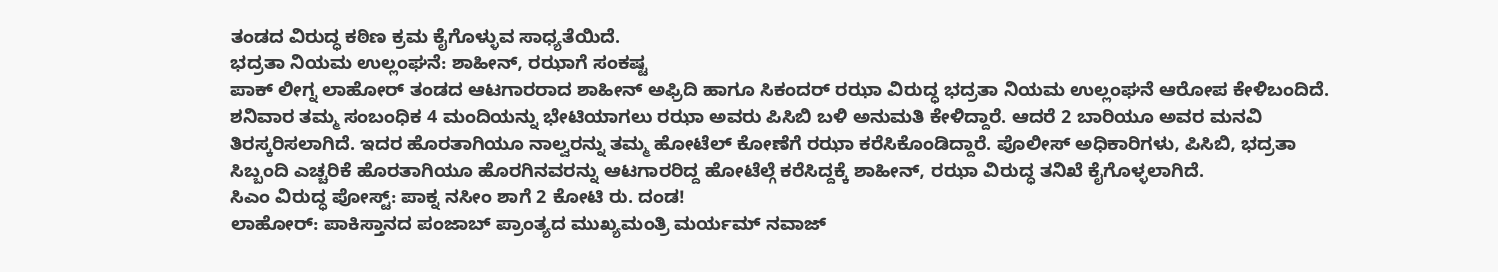ತಂಡದ ವಿರುದ್ಧ ಕಠಿಣ ಕ್ರಮ ಕೈಗೊಳ್ಳುವ ಸಾಧ್ಯತೆಯಿದೆ.
ಭದ್ರತಾ ನಿಯಮ ಉಲ್ಲಂಘನೆ: ಶಾಹೀನ್, ರಝಾಗೆ ಸಂಕಷ್ಟ
ಪಾಕ್ ಲೀಗ್ನ ಲಾಹೋರ್ ತಂಡದ ಆಟಗಾರರಾದ ಶಾಹೀನ್ ಅಫ್ರಿದಿ ಹಾಗೂ ಸಿಕಂದರ್ ರಝಾ ವಿರುದ್ಧ ಭದ್ರತಾ ನಿಯಮ ಉಲ್ಲಂಘನೆ ಆರೋಪ ಕೇಳಿಬಂದಿದೆ. ಶನಿವಾರ ತಮ್ಮ ಸಂಬಂಧಿಕ 4 ಮಂದಿಯನ್ನು ಭೇಟಿಯಾಗಲು ರಝಾ ಅವರು ಪಿಸಿಬಿ ಬಳಿ ಅನುಮತಿ ಕೇಳಿದ್ದಾರೆ. ಆದರೆ 2 ಬಾರಿಯೂ ಅವರ ಮನವಿ ತಿರಸ್ಕರಿಸಲಾಗಿದೆ. ಇದರ ಹೊರತಾಗಿಯೂ ನಾಲ್ವರನ್ನು ತಮ್ಮ ಹೋಟೆಲ್ ಕೋಣೆಗೆ ರಝಾ ಕರೆಸಿಕೊಂಡಿದ್ದಾರೆ. ಪೊಲೀಸ್ ಅಧಿಕಾರಿಗಳು, ಪಿಸಿಬಿ, ಭದ್ರತಾ ಸಿಬ್ಬಂದಿ ಎಚ್ಚರಿಕೆ ಹೊರತಾಗಿಯೂ ಹೊರಗಿನವರನ್ನು ಆಟಗಾರರಿದ್ದ ಹೋಟೆಲ್ಗೆ ಕರೆಸಿದ್ದಕ್ಕೆ ಶಾಹೀನ್, ರಝಾ ವಿರುದ್ಧ ತನಿಖೆ ಕೈಗೊಳ್ಳಲಾಗಿದೆ.
ಸಿಎಂ ವಿರುದ್ಧ ಪೋಸ್ಟ್: ಪಾಕ್ನ ನಸೀಂ ಶಾಗೆ 2 ಕೋಟಿ ರು. ದಂಡ!
ಲಾಹೋರ್: ಪಾಕಿಸ್ತಾನದ ಪಂಜಾಬ್ ಪ್ರಾಂತ್ಯದ ಮುಖ್ಯಮಂತ್ರಿ ಮರ್ಯಮ್ ನವಾಜ್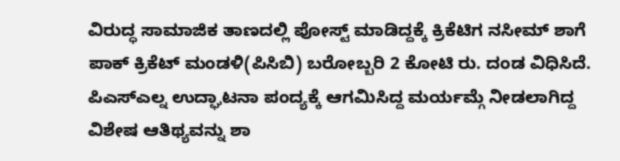ವಿರುದ್ಧ ಸಾಮಾಜಿಕ ತಾಣದಲ್ಲಿ ಪೋಸ್ಟ್ ಮಾಡಿದ್ದಕ್ಕೆ ಕ್ರಿಕೆಟಿಗ ನಸೀಮ್ ಶಾಗೆ ಪಾಕ್ ಕ್ರಿಕೆಟ್ ಮಂಡಳಿ(ಪಿಸಿಬಿ) ಬರೋಬ್ಬರಿ 2 ಕೋಟಿ ರು. ದಂಡ ವಿಧಿಸಿದೆ. ಪಿಎಸ್ಎಲ್ನ ಉದ್ಘಾಟನಾ ಪಂದ್ಯಕ್ಕೆ ಆಗಮಿಸಿದ್ದ ಮರ್ಯಮ್ಗೆ ನೀಡಲಾಗಿದ್ದ ವಿಶೇಷ ಆತಿಥ್ಯವನ್ನು ಶಾ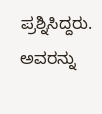ಪ್ರಶ್ನಿಸಿದ್ದರು. ಅವರನ್ನು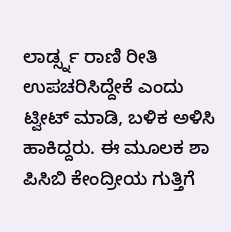ಲಾರ್ಡ್ಸ್ನ ರಾಣಿ ರೀತಿ ಉಪಚರಿಸಿದ್ದೇಕೆ ಎಂದು ಟ್ವೀಟ್ ಮಾಡಿ, ಬಳಿಕ ಅಳಿಸಿ ಹಾಕಿದ್ದರು. ಈ ಮೂಲಕ ಶಾ ಪಿಸಿಬಿ ಕೇಂದ್ರೀಯ ಗುತ್ತಿಗೆ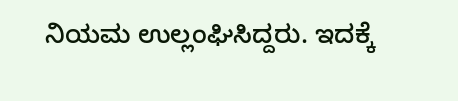ನಿಯಮ ಉಲ್ಲಂಘಿಸಿದ್ದರು. ಇದಕ್ಕೆ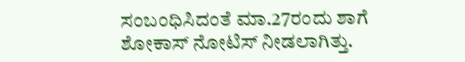ಸಂಬಂಧಿಸಿದಂತೆ ಮಾ.27ರಂದು ಶಾಗೆ ಶೋಕಾಸ್ ನೋಟಿಸ್ ನೀಡಲಾಗಿತ್ತು.